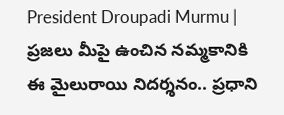President Droupadi Murmu | ప్రజలు మీపై ఉంచిన నమ్మకానికి ఈ మైలురాయి నిదర్శనం.. ప్రధాని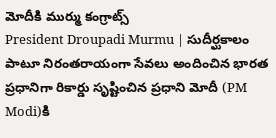మోదీకి ముర్ము కంగ్రాట్స్
President Droupadi Murmu | సుదీర్ఘకాలం పాటూ నిరంతరాయంగా సేవలు అందించిన భారత ప్రధానిగా రికార్డు సృష్టించిన ప్రధాని మోదీ (PM Modi)కి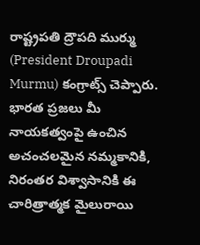రాష్ట్రపతి ద్రౌపది ముర్ము (President Droupadi Murmu) కంగ్రాట్స్ చెప్పారు. భారత ప్రజలు మీ నాయకత్వంపై ఉంచిన అచంచలమైన నమ్మకానికి, నిరంతర విశ్వాసానికి ఈ చారిత్రాత్మక మైలురాయి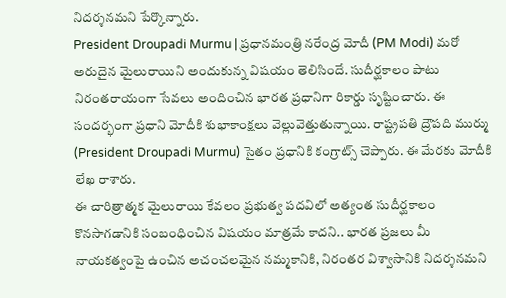నిదర్శనమని పేర్కొన్నారు.
President Droupadi Murmu | ప్రధానమంత్రి నరేంద్ర మోదీ (PM Modi) మరో అరుదైన మైలురాయిని అందుకున్న విషయం తెలిసిందే. సుదీర్ఘకాలం పాటు నిరంతరాయంగా సేవలు అందించిన భారత ప్రధానిగా రికార్డు సృష్టించారు. ఈ సందర్భంగా ప్రధాని మోదీకి శుభాకాంక్షలు వెల్లువెత్తుతున్నాయి. రాష్ట్రపతి ద్రౌపది ముర్ము (President Droupadi Murmu) సైతం ప్రధానికి కంగ్రాట్స్ చెప్పారు. ఈ మేరకు మోదీకి లేఖ రాశారు.
ఈ చారిత్రాత్మక మైలురాయి కేవలం ప్రభుత్వ పదవిలో అత్యంత సుదీర్ఘకాలం కొనసాగడానికి సంబంధించిన విషయం మాత్రమే కాదని.. భారత ప్రజలు మీ నాయకత్వంపై ఉంచిన అచంచలమైన నమ్మకానికి, నిరంతర విశ్వాసానికి నిదర్శనమని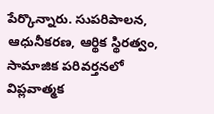పేర్కొన్నారు. సుపరిపాలన, ఆధునీకరణ, ఆర్థిక స్థిరత్వం, సామాజిక పరివర్తనలో విప్లవాత్మక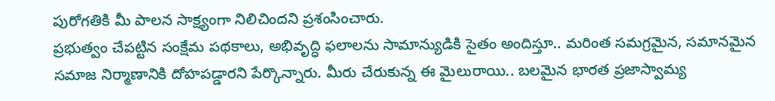పురోగతికి మీ పాలన సాక్ష్యంగా నిలిచిందని ప్రశంసించారు.
ప్రభుత్వం చేపట్టిన సంక్షేమ పథకాలు, అభివృద్ధి ఫలాలను సామాన్యుడికి సైతం అందిస్తూ.. మరింత సమగ్రమైన, సమానమైన సమాజ నిర్మాణానికి దోహపడ్డారని పేర్కొన్నారు. మీరు చేరుకున్న ఈ మైలురాయి.. బలమైన భారత ప్రజాస్వామ్య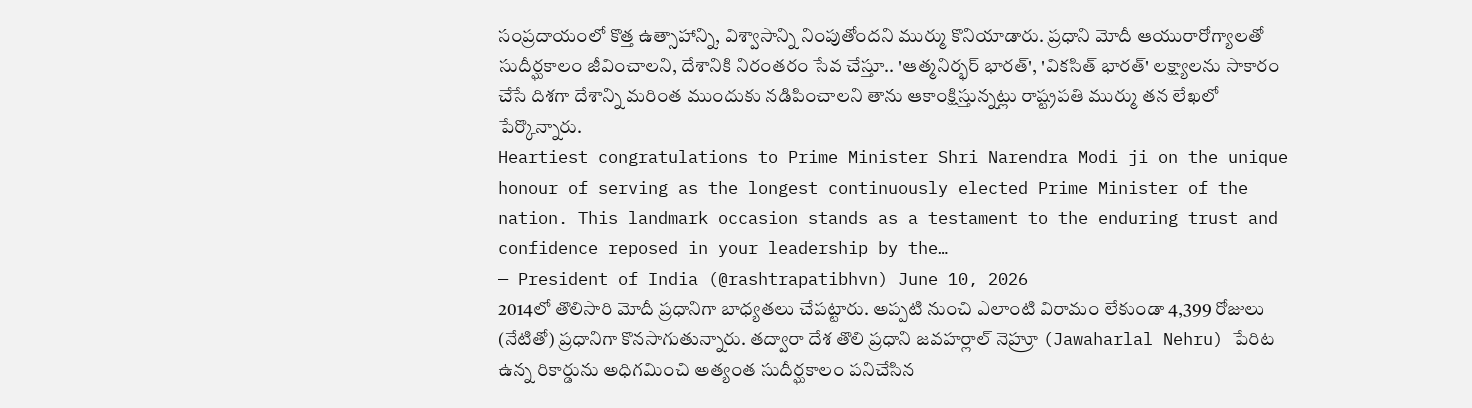సంప్రదాయంలో కొత్త ఉత్సాహాన్ని, విశ్వాసాన్ని నింపుతోందని ముర్ము కొనియాడారు. ప్రధాని మోదీ ఆయురారోగ్యాలతో సుదీర్ఘకాలం జీవించాలని, దేశానికి నిరంతరం సేవ చేస్తూ.. 'ఆత్మనిర్భర్ భారత్', 'వికసిత్ భారత్' లక్ష్యాలను సాకారం చేసే దిశగా దేశాన్ని మరింత ముందుకు నడిపించాలని తాను ఆకాంక్షిస్తున్నట్లు రాష్ట్రపతి ముర్ము తన లేఖలో పేర్కొన్నారు.
Heartiest congratulations to Prime Minister Shri Narendra Modi ji on the unique honour of serving as the longest continuously elected Prime Minister of the nation. This landmark occasion stands as a testament to the enduring trust and confidence reposed in your leadership by the…
— President of India (@rashtrapatibhvn) June 10, 2026
2014లో తొలిసారి మోదీ ప్రధానిగా బాధ్యతలు చేపట్టారు. అప్పటి నుంచి ఎలాంటి విరామం లేకుండా 4,399 రోజులు (నేటితో) ప్రధానిగా కొనసాగుతున్నారు. తద్వారా దేశ తొలి ప్రధాని జవహర్లాల్ నెహ్రూ (Jawaharlal Nehru) పేరిట ఉన్న రికార్డును అధిగమించి అత్యంత సుదీర్ఘకాలం పనిచేసిన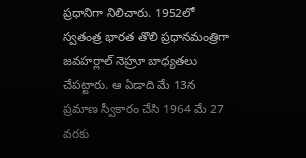ప్రధానిగా నిలిచారు. 1952లో స్వతంత్ర భారత తొలి ప్రధానమంత్రిగా జవహర్లాల్ నెహ్రూ బాధ్యతలు చేపట్టారు. ఆ ఏడాది మే 13న ప్రమాణ స్వీకారం చేసి 1964 మే 27 వరకు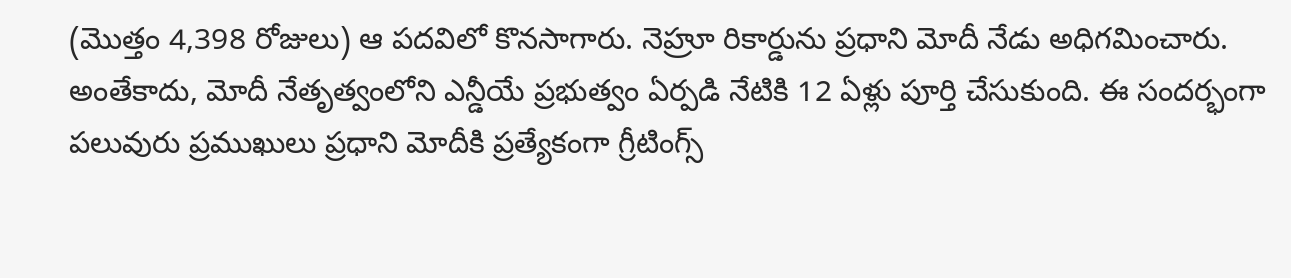(మొత్తం 4,398 రోజులు) ఆ పదవిలో కొనసాగారు. నెహ్రూ రికార్డును ప్రధాని మోదీ నేడు అధిగమించారు.
అంతేకాదు, మోదీ నేతృత్వంలోని ఎన్డీయే ప్రభుత్వం ఏర్పడి నేటికి 12 ఏళ్లు పూర్తి చేసుకుంది. ఈ సందర్భంగా పలువురు ప్రముఖులు ప్రధాని మోదీకి ప్రత్యేకంగా గ్రీటింగ్స్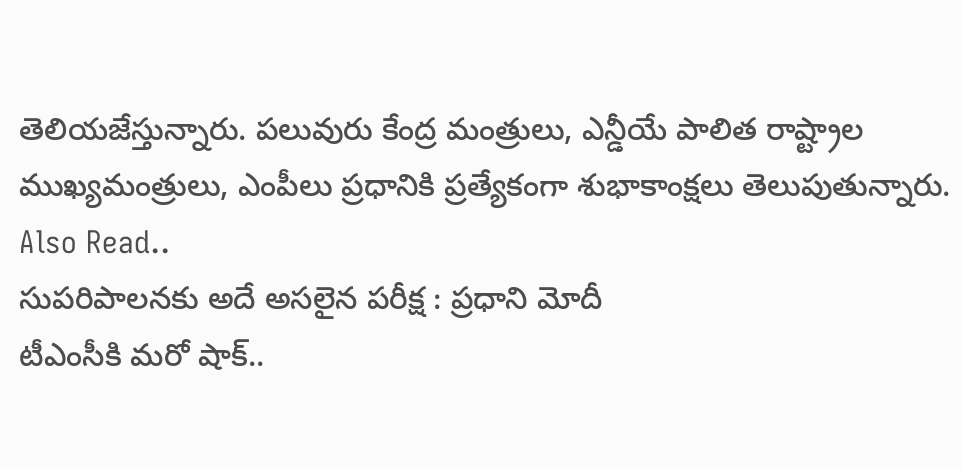తెలియజేస్తున్నారు. పలువురు కేంద్ర మంత్రులు, ఎన్డీయే పాలిత రాష్ట్రాల ముఖ్యమంత్రులు, ఎంపీలు ప్రధానికి ప్రత్యేకంగా శుభాకాంక్షలు తెలుపుతున్నారు.
Also Read..
సుపరిపాలనకు అదే అసలైన పరీక్ష : ప్రధాని మోదీ
టీఎంసీకి మరో షాక్..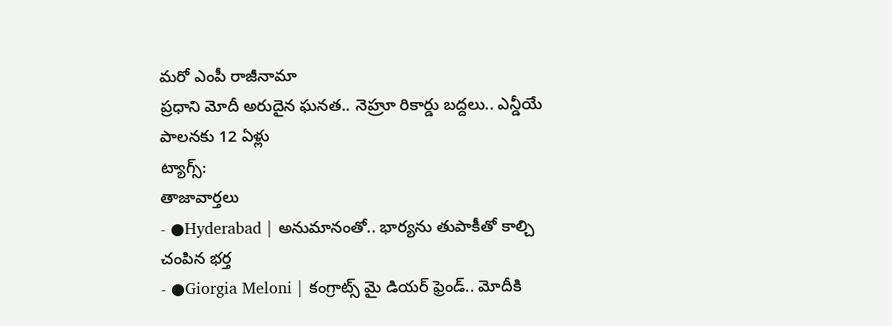మరో ఎంపీ రాజీనామా
ప్రధాని మోదీ అరుదైన ఘనత.. నెహ్రూ రికార్డు బద్దలు.. ఎన్డీయే పాలనకు 12 ఏళ్లు
ట్యాగ్స్:
తాజావార్తలు
- ●Hyderabad | అనుమానంతో.. భార్యను తుపాకీతో కాల్చి చంపిన భర్త
- ●Giorgia Meloni | కంగ్రాట్స్ మై డియర్ ఫ్రెండ్.. మోదీకి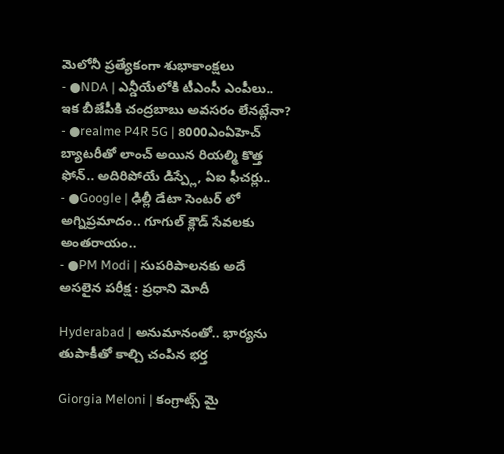మెలోనీ ప్రత్యేకంగా శుభాకాంక్షలు
- ●NDA | ఎన్డీయేలోకి టీఎంసీ ఎంపీలు.. ఇక బీజేపీకి చంద్రబాబు అవసరం లేనట్లేనా?
- ●realme P4R 5G | 8000ఎంఏహెచ్ బ్యాటరీతో లాంచ్ అయిన రియల్మి కొత్త ఫోన్.. అదిరిపోయే డిస్ప్లే, ఏఐ ఫీచర్లు..
- ●Google | ఢిల్లీ డేటా సెంటర్ లో అగ్నిప్రమాదం.. గూగుల్ క్లౌడ్ సేవలకు అంతరాయం..
- ●PM Modi | సుపరిపాలనకు అదే అసలైన పరీక్ష : ప్రధాని మోదీ

Hyderabad | అనుమానంతో.. భార్యను తుపాకీతో కాల్చి చంపిన భర్త

Giorgia Meloni | కంగ్రాట్స్ మై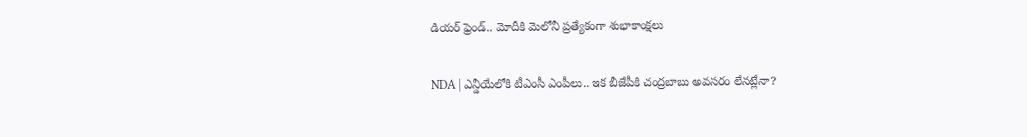డియర్ ఫ్రెండ్.. మోదీకి మెలోనీ ప్రత్యేకంగా శుభాకాంక్షలు

NDA | ఎన్డీయేలోకి టీఎంసీ ఎంపీలు.. ఇక బీజేపీకి చంద్రబాబు అవసరం లేనట్లేనా?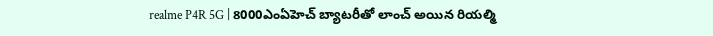realme P4R 5G | 8000ఎంఏహెచ్ బ్యాటరీతో లాంచ్ అయిన రియల్మి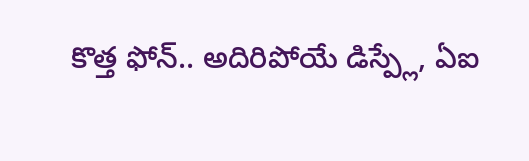కొత్త ఫోన్.. అదిరిపోయే డిస్ప్లే, ఏఐ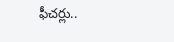ఫీచర్లు..